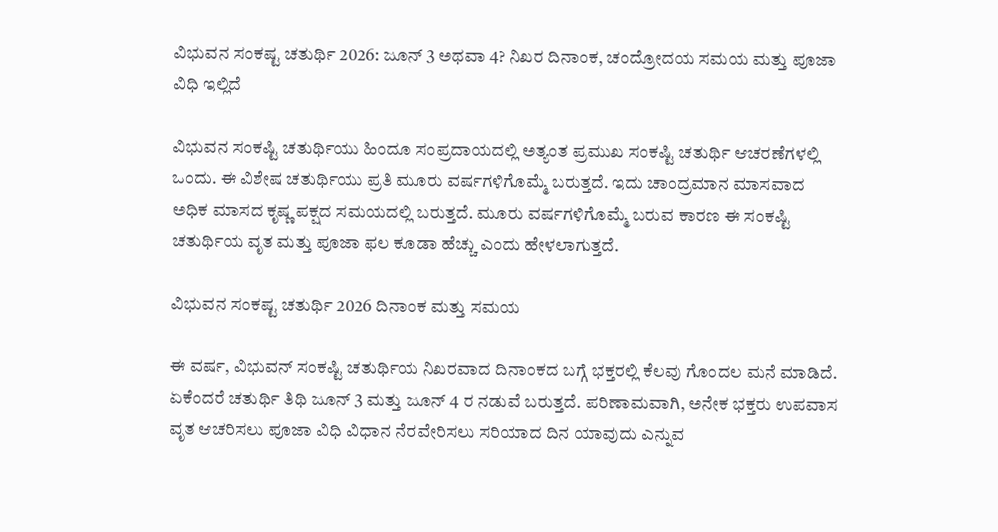ವಿಭುವನ ಸಂಕಷ್ಟ ಚತುರ್ಥಿ 2026: ಜೂನ್ 3 ಅಥವಾ 4? ನಿಖರ ದಿನಾಂಕ, ಚಂದ್ರೋದಯ ಸಮಯ ಮತ್ತು ಪೂಜಾ ವಿಧಿ ಇಲ್ಲಿದೆ

ವಿಭುವನ ಸಂಕಷ್ಟಿ ಚತುರ್ಥಿಯು ಹಿಂದೂ ಸಂಪ್ರದಾಯದಲ್ಲಿ ಅತ್ಯಂತ ಪ್ರಮುಖ ಸಂಕಷ್ಟಿ ಚತುರ್ಥಿ ಆಚರಣೆಗಳಲ್ಲಿ ಒಂದು. ಈ ವಿಶೇಷ ಚತುರ್ಥಿಯು ಪ್ರತಿ ಮೂರು ವರ್ಷಗಳಿಗೊಮ್ಮೆ ಬರುತ್ತದೆ. ಇದು ಚಾಂದ್ರಮಾನ ಮಾಸವಾದ ಅಧಿಕ ಮಾಸದ ಕೃಷ್ಣ ಪಕ್ಷದ ಸಮಯದಲ್ಲಿ ಬರುತ್ತದೆ. ಮೂರು ವರ್ಷಗಳಿಗೊಮ್ಮೆ ಬರುವ ಕಾರಣ ಈ ಸಂಕಷ್ಟಿ ಚತುರ್ಥಿಯ ವೃತ ಮತ್ತು ಪೂಜಾ ಫಲ ಕೂಡಾ ಹೆಚ್ಚು ಎಂದು ಹೇಳಲಾಗುತ್ತದೆ.

ವಿಭುವನ ಸಂಕಷ್ಟ ಚತುರ್ಥಿ 2026 ದಿನಾಂಕ ಮತ್ತು ಸಮಯ

ಈ ವರ್ಷ, ವಿಭುವನ್ ಸಂಕಷ್ಟಿ ಚತುರ್ಥಿಯ ನಿಖರವಾದ ದಿನಾಂಕದ ಬಗ್ಗೆ ಭಕ್ತರಲ್ಲಿ ಕೆಲವು ಗೊಂದಲ ಮನೆ ಮಾಡಿದೆ. ಏಕೆಂದರೆ ಚತುರ್ಥಿ ತಿಥಿ ಜೂನ್ 3 ಮತ್ತು ಜೂನ್ 4 ರ ನಡುವೆ ಬರುತ್ತದೆ. ಪರಿಣಾಮವಾಗಿ, ಅನೇಕ ಭಕ್ತರು ಉಪವಾಸ ವೃತ ಆಚರಿಸಲು ಪೂಜಾ ವಿಧಿ ವಿಧಾನ ನೆರವೇರಿಸಲು ಸರಿಯಾದ ದಿನ ಯಾವುದು ಎನ್ನುವ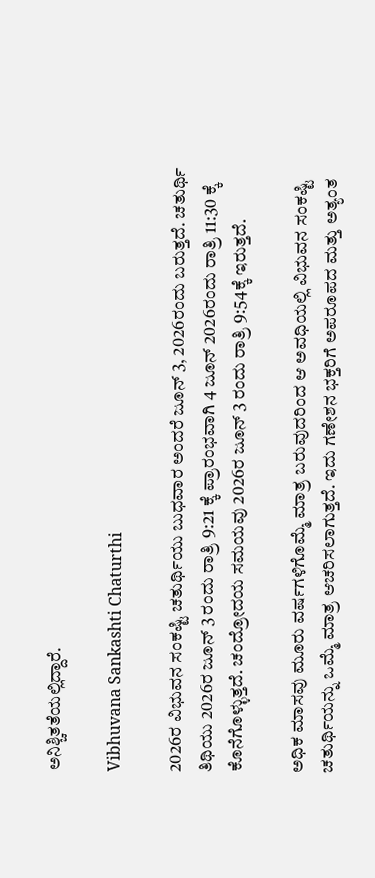ಅನಿಶ್ಚಿತತೆಯಲ್ಲಿದ್ದಾರೆ.

Vibhuvana Sankashti Chaturthi

2026ರ ವಿಭುವನ ಸಂಕಷ್ಟಿ ಚತುರ್ಥಿಯು ಬುಧವಾರ ಅಂದರೆ ಜೂನ್ 3, 2026ರಂದು ಬರುತ್ತದೆ. ಚತುರ್ಥಿ ತಿಥಿಯು 2026ರ ಜೂನ್ 3 ರಂದು ರಾತ್ರಿ 9:21 ಕ್ಕೆ ಪ್ರಾರಂಭವಾಗಿ 4 ಜೂನ್ 2026ರಂದು ರಾತ್ರಿ 11:30 ಕ್ಕೆ ಕೊನೆಗೊಳ್ಳುತ್ತದೆ. ಚಂದ್ರೋದಯ ಸಮಯವು 2026ರ ಜೂನ್ 3 ರಂದು ರಾತ್ರಿ 9:54ಕ್ಕೆ ಇರುತ್ತದೆ.

ಅಧಿಕ ಮಾಸವು ಮೂರು ವರ್ಷಗಳಿಗೊಮ್ಮೆ ಮಾತ್ರ ಬರುವುದರಿಂದ ಆ ಅವಧಿಯಲ್ಲಿ ವಿಭುವನ ಸಂಕಷ್ಟಿ ಚತುರ್ಥಿಯನ್ನು ಒಮ್ಮೆ ಮಾತ್ರ ಆಚರಿಸಲಾಗುತ್ತದೆ. ಇದು ಗಣೇಶನ ಭಕ್ತರಿಗೆ ಅಪರೂಪದ ಮತ್ತು ಅತ್ಯಂತ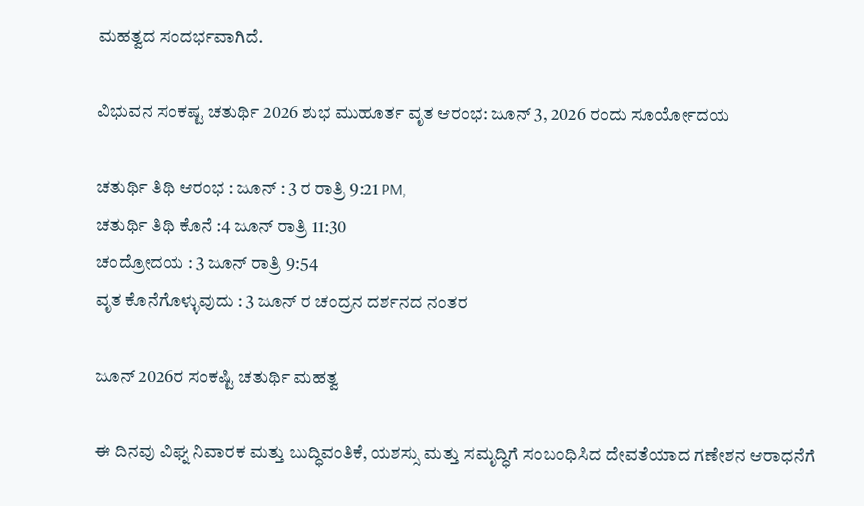ಮಹತ್ವದ ಸಂದರ್ಭವಾಗಿದೆ.

ವಿಭುವನ ಸಂಕಷ್ಟ ಚತುರ್ಥಿ 2026 ಶುಭ ಮುಹೂರ್ತ ವೃತ ಆರಂಭ: ಜೂನ್ 3, 2026 ರಂದು ಸೂರ್ಯೋದಯ

ಚತುರ್ಥಿ ತಿಥಿ ಆರಂಭ : ಜೂನ್ : 3 ರ ರಾತ್ರಿ 9:21 PM,
ಚತುರ್ಥಿ ತಿಥಿ ಕೊನೆ :4 ಜೂನ್ ರಾತ್ರಿ 11:30
ಚಂದ್ರೋದಯ : 3 ಜೂನ್ ರಾತ್ರಿ 9:54
ವೃತ ಕೊನೆಗೊಳ್ಳುವುದು : 3 ಜೂನ್ ರ ಚಂದ್ರನ ದರ್ಶನದ ನಂತರ

ಜೂನ್ 2026ರ ಸಂಕಷ್ಟಿ ಚತುರ್ಥಿ ಮಹತ್ವ

ಈ ದಿನವು ವಿಘ್ನ ನಿವಾರಕ ಮತ್ತು ಬುದ್ಧಿವಂತಿಕೆ, ಯಶಸ್ಸು ಮತ್ತು ಸಮೃದ್ಧಿಗೆ ಸಂಬಂಧಿಸಿದ ದೇವತೆಯಾದ ಗಣೇಶನ ಆರಾಧನೆಗೆ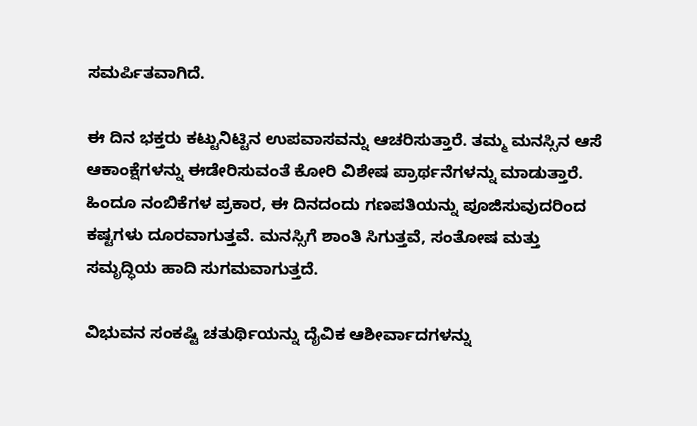ಸಮರ್ಪಿತವಾಗಿದೆ.

ಈ ದಿನ ಭಕ್ತರು ಕಟ್ಟುನಿಟ್ಟಿನ ಉಪವಾಸವನ್ನು ಆಚರಿಸುತ್ತಾರೆ. ತಮ್ಮ ಮನಸ್ಸಿನ ಆಸೆ ಆಕಾಂಕ್ಷೆಗಳನ್ನು ಈಡೇರಿಸುವಂತೆ ಕೋರಿ ವಿಶೇಷ ಪ್ರಾರ್ಥನೆಗಳನ್ನು ಮಾಡುತ್ತಾರೆ. ಹಿಂದೂ ನಂಬಿಕೆಗಳ ಪ್ರಕಾರ, ಈ ದಿನದಂದು ಗಣಪತಿಯನ್ನು ಪೂಜಿಸುವುದರಿಂದ ಕಷ್ಟಗಳು ದೂರವಾಗುತ್ತವೆ. ಮನಸ್ಸಿಗೆ ಶಾಂತಿ ಸಿಗುತ್ತವೆ, ಸಂತೋಷ ಮತ್ತು ಸಮೃದ್ಧಿಯ ಹಾದಿ ಸುಗಮವಾಗುತ್ತದೆ.

ವಿಭುವನ ಸಂಕಷ್ಟಿ ಚತುರ್ಥಿಯನ್ನು ದೈವಿಕ ಆಶೀರ್ವಾದಗಳನ್ನು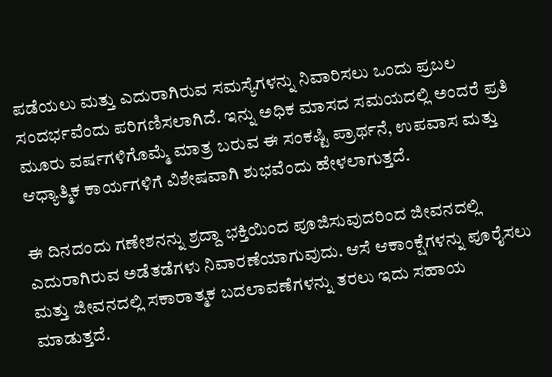ಪಡೆಯಲು ಮತ್ತು ಎದುರಾಗಿರುವ ಸಮಸ್ಯೆಗಳನ್ನು ನಿವಾರಿಸಲು ಒಂದು ಪ್ರಬಲ ಸಂದರ್ಭವೆಂದು ಪರಿಗಣಿಸಲಾಗಿದೆ. ಇನ್ನು ಅಧಿಕ ಮಾಸದ ಸಮಯದಲ್ಲಿ ಅಂದರೆ ಪ್ರತಿ ಮೂರು ವರ್ಷಗಳಿಗೊಮ್ಮೆ ಮಾತ್ರ ಬರುವ ಈ ಸಂಕಷ್ಟಿ ಪ್ರಾರ್ಥನೆ, ಉಪವಾಸ ಮತ್ತು ಆಧ್ಯಾತ್ಮಿಕ ಕಾರ್ಯಗಳಿಗೆ ವಿಶೇಷವಾಗಿ ಶುಭವೆಂದು ಹೇಳಲಾಗುತ್ತದೆ.

ಈ ದಿನದಂದು ಗಣೇಶನನ್ನು ಶ್ರದ್ದಾ ಭಕ್ತಿಯಿಂದ ಪೂಜಿಸುವುದರಿಂದ ಜೀವನದಲ್ಲಿ ಎದುರಾಗಿರುವ ಅಡೆತಡೆಗಳು ನಿವಾರಣೆಯಾಗುವುದು. ಆಸೆ ಆಕಾಂಕ್ಷೆಗಳನ್ನು ಪೂರೈಸಲು ಮತ್ತು ಜೀವನದಲ್ಲಿ ಸಕಾರಾತ್ಮಕ ಬದಲಾವಣೆಗಳನ್ನು ತರಲು ಇದು ಸಹಾಯ ಮಾಡುತ್ತದೆ.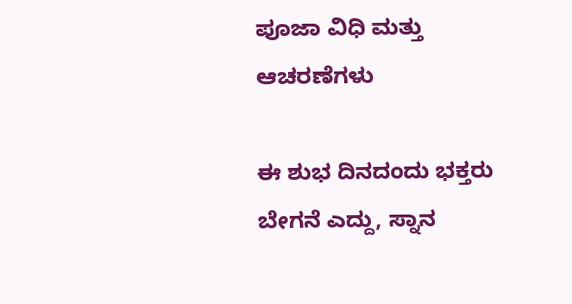ಪೂಜಾ ವಿಧಿ ಮತ್ತು ಆಚರಣೆಗಳು

ಈ ಶುಭ ದಿನದಂದು ಭಕ್ತರು ಬೇಗನೆ ಎದ್ದು, ಸ್ನಾನ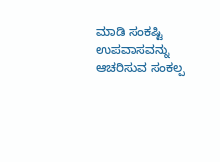ಮಾಡಿ ಸಂಕಷ್ಟಿ ಉಪವಾಸವನ್ನು ಆಚರಿಸುವ ಸಂಕಲ್ಪ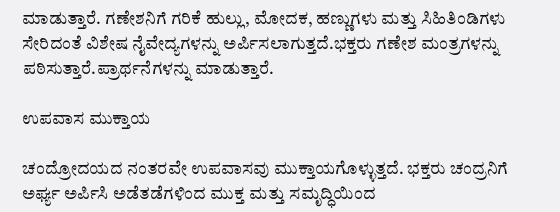ಮಾಡುತ್ತಾರೆ. ಗಣೇಶನಿಗೆ ಗರಿಕೆ ಹುಲ್ಲು, ಮೋದಕ, ಹಣ್ಣುಗಳು ಮತ್ತು ಸಿಹಿತಿಂಡಿಗಳು ಸೇರಿದಂತೆ ವಿಶೇಷ ನೈವೇದ್ಯಗಳನ್ನು ಅರ್ಪಿಸಲಾಗುತ್ತದೆ.ಭಕ್ತರು ಗಣೇಶ ಮಂತ್ರಗಳನ್ನು ಪಠಿಸುತ್ತಾರೆ.ಪ್ರಾರ್ಥನೆಗಳನ್ನು ಮಾಡುತ್ತಾರೆ.

ಉಪವಾಸ ಮುಕ್ತಾಯ

ಚಂದ್ರೋದಯದ ನಂತರವೇ ಉಪವಾಸವು ಮುಕ್ತಾಯಗೊಳ್ಳುತ್ತದೆ. ಭಕ್ತರು ಚಂದ್ರನಿಗೆ ಅರ್ಘ್ಯ ಅರ್ಪಿಸಿ ಅಡೆತಡೆಗಳಿಂದ ಮುಕ್ತ ಮತ್ತು ಸಮೃದ್ಧಿಯಿಂದ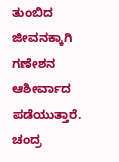ತುಂಬಿದ ಜೀವನಕ್ಕಾಗಿ ಗಣೇಶನ ಆಶೀರ್ವಾದ ಪಡೆಯುತ್ತಾರೆ. ಚಂದ್ರ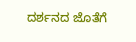ದರ್ಶನದ ಜೊತೆಗೆ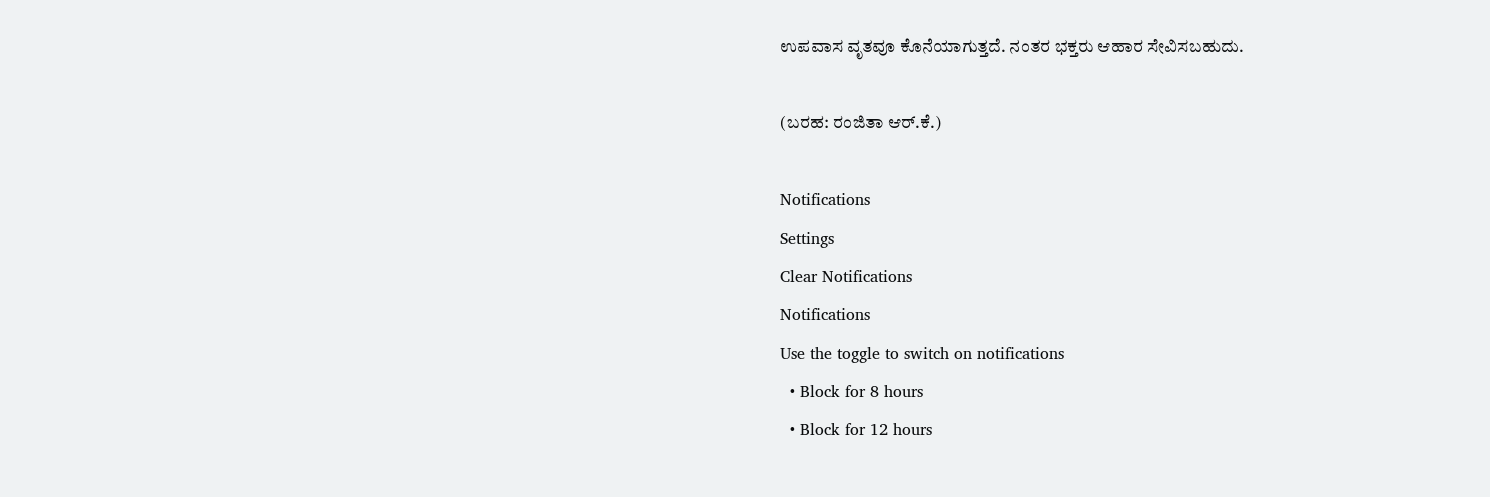ಉಪವಾಸ ವೃತವೂ ಕೊನೆಯಾಗುತ್ತದೆ. ನಂತರ ಭಕ್ತರು ಆಹಾರ ಸೇವಿಸಬಹುದು.

(ಬರಹ: ರಂಜಿತಾ ಆರ್.ಕೆ.)

Notifications
Settings
Clear Notifications
Notifications
Use the toggle to switch on notifications
  • Block for 8 hours
  • Block for 12 hours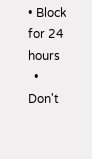• Block for 24 hours
  • Don't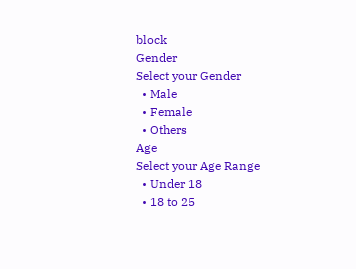block
Gender
Select your Gender
  • Male
  • Female
  • Others
Age
Select your Age Range
  • Under 18
  • 18 to 25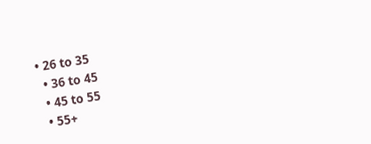• 26 to 35
  • 36 to 45
  • 45 to 55
  • 55+